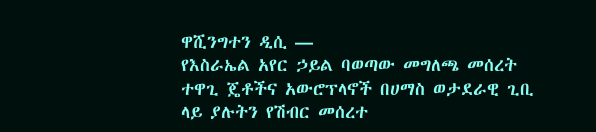ዋሺንግተን ዲሲ —
የእስራኤል አየር ኃይል ባወጣው መግለጫ መሰረት ተዋጊ ጄቶችና አውሮፕላኖች በሀማስ ወታደራዊ ጊቢ ላይ ያሉትን የሽብር መሰረተ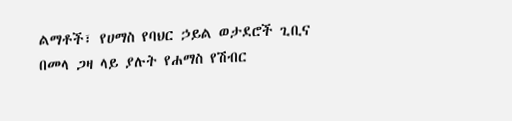ልማቶች፣ የሀማስ የባህር ኃይል ወታደሮች ጊቢና በመላ ጋዛ ላይ ያሉት የሐማስ የሽብር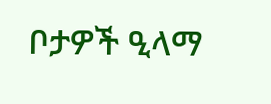ቦታዎች ዒላማ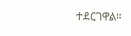ተደርገዋል።